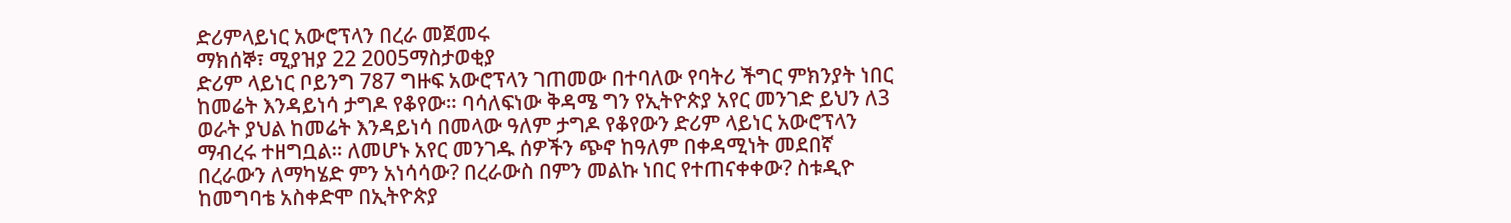ድሪምላይነር አውሮፕላን በረራ መጀመሩ
ማክሰኞ፣ ሚያዝያ 22 2005ማስታወቂያ
ድሪም ላይነር ቦይንግ 787 ግዙፍ አውሮፕላን ገጠመው በተባለው የባትሪ ችግር ምክንያት ነበር ከመሬት እንዳይነሳ ታግዶ የቆየው። ባሳለፍነው ቅዳሜ ግን የኢትዮጵያ አየር መንገድ ይህን ለ3 ወራት ያህል ከመሬት እንዳይነሳ በመላው ዓለም ታግዶ የቆየውን ድሪም ላይነር አውሮፕላን ማብረሩ ተዘግቧል። ለመሆኑ አየር መንገዱ ሰዎችን ጭኖ ከዓለም በቀዳሚነት መደበኛ በረራውን ለማካሄድ ምን አነሳሳው? በረራውስ በምን መልኩ ነበር የተጠናቀቀው? ስቱዲዮ ከመግባቴ አስቀድሞ በኢትዮጵያ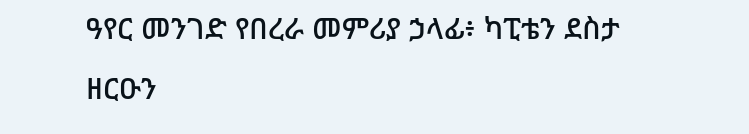ዓየር መንገድ የበረራ መምሪያ ኃላፊ፥ ካፒቴን ደስታ ዘርዑን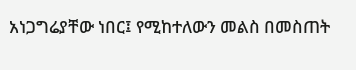አነጋግሬያቸው ነበር፤ የሚከተለውን መልስ በመስጠት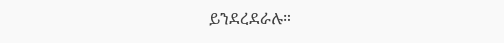ይንደረደራሉ።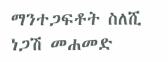ማንተጋፍቶት ስለሺ
ነጋሽ መሐመድ